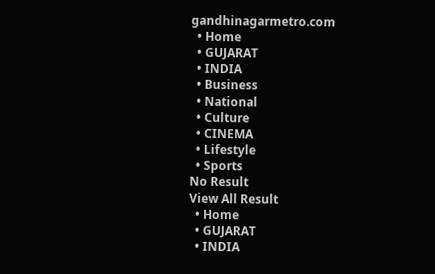gandhinagarmetro.com
  • Home
  • GUJARAT
  • INDIA
  • Business
  • National
  • Culture
  • CINEMA
  • Lifestyle
  • Sports
No Result
View All Result
  • Home
  • GUJARAT
  • INDIA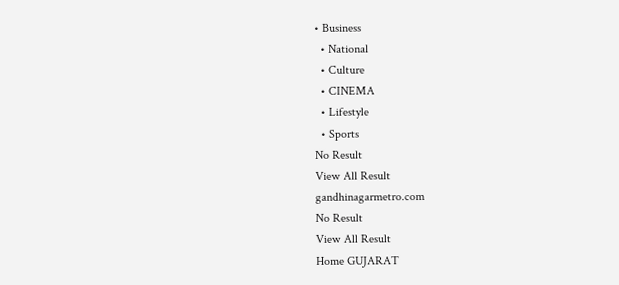• Business
  • National
  • Culture
  • CINEMA
  • Lifestyle
  • Sports
No Result
View All Result
gandhinagarmetro.com
No Result
View All Result
Home GUJARAT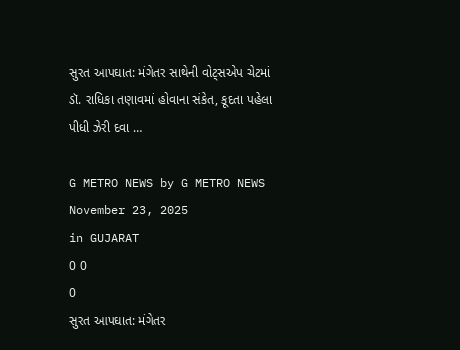સુરત આપઘાત: મંગેતર સાથેની વોટ્સએપ ચેટમાં ડૉ. રાધિકા તણાવમાં હોવાના સંકેત, કૂદતા પહેલા પીધી ઝેરી દવા …

G METRO NEWS by G METRO NEWS
November 23, 2025
in GUJARAT
0 0
0
સુરત આપઘાત: મંગેતર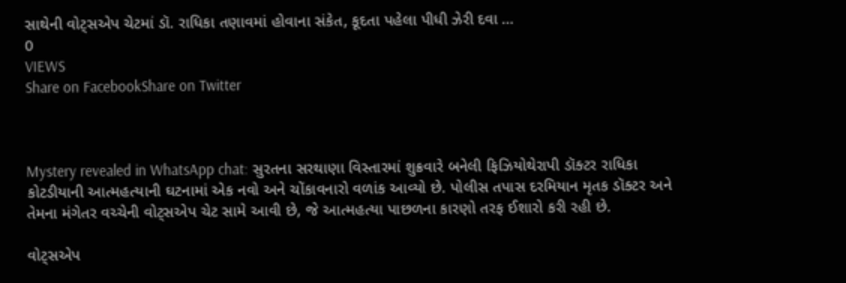સાથેની વોટ્સએપ ચેટમાં ડૉ. રાધિકા તણાવમાં હોવાના સંકેત, કૂદતા પહેલા પીધી ઝેરી દવા …
0
VIEWS
Share on FacebookShare on Twitter



Mystery revealed in WhatsApp chat: સુરતના સરથાણા વિસ્તારમાં શુક્રવારે બનેલી ફિઝિયોથેરાપી ડૉક્ટર રાધિકા કોટડીયાની આત્મહત્યાની ઘટનામાં એક નવો અને ચોંકાવનારો વળાંક આવ્યો છે. પોલીસ તપાસ દરમિયાન મૃતક ડૉક્ટર અને તેમના મંગેતર વચ્ચેની વોટ્સએપ ચેટ સામે આવી છે, જે આત્મહત્યા પાછળના કારણો તરફ ઈશારો કરી રહી છે.

વોટ્સએપ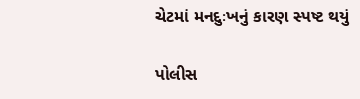ચેટમાં મનદુઃખનું કારણ સ્પષ્ટ થયું

પોલીસ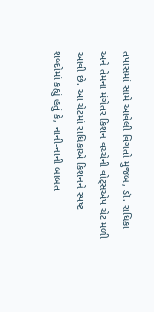તપાસમાં સામે આવેલી વિગતો મુજબ, ડૉ. રાધિકા અને તેમના મંગેતર કિશન વચ્ચેની વોટ્સએપ ચેટ મળી આવી છે. આ ચેટમાં રાધિકાએ કિશનને સ્પષ્ટ શબ્દોમાં કહ્યું હતું કે, નાની-નાની બાબત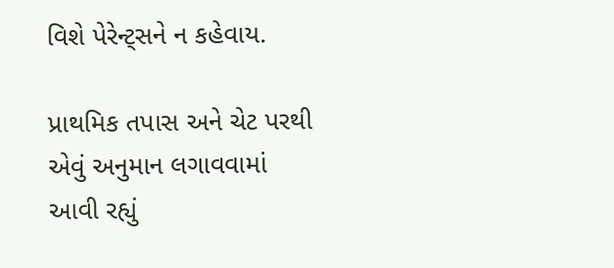વિશે પેરેન્ટ્સને ન કહેવાય.

પ્રાથમિક તપાસ અને ચેટ પરથી એવું અનુમાન લગાવવામાં આવી રહ્યું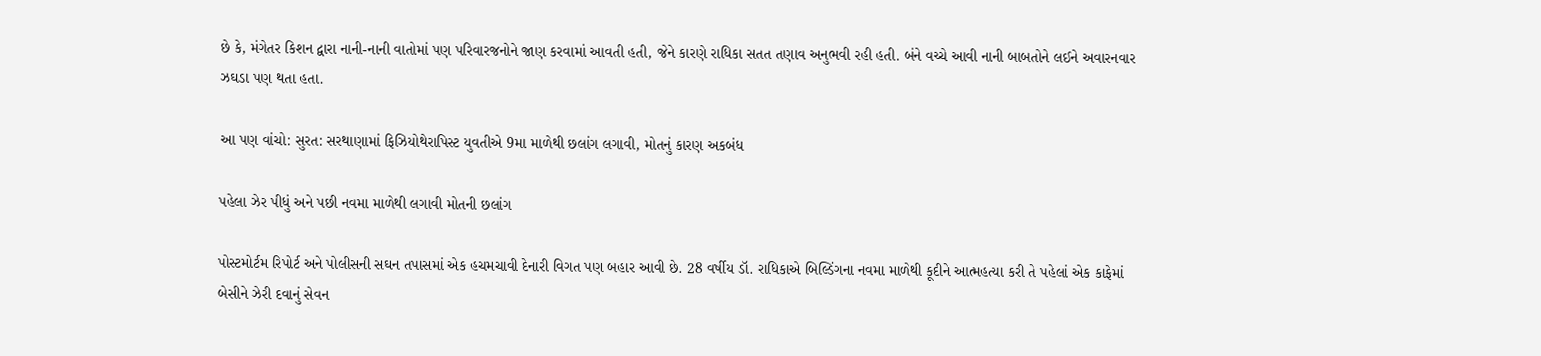છે કે, મંગેતર કિશન દ્વારા નાની-નાની વાતોમાં પણ પરિવારજનોને જાણ કરવામાં આવતી હતી, જેને કારણે રાધિકા સતત તણાવ અનુભવી રહી હતી. બંને વચ્ચે આવી નાની બાબતોને લઈને અવારનવાર ઝઘડા પણ થતા હતા.

આ પણ વાંચો: સુરત: સરથાણામાં ફિઝિયોથેરાપિસ્ટ યુવતીએ 9મા માળેથી છલાંગ લગાવી, મોતનું કારણ અકબંધ

પહેલા ઝેર પીધું અને પછી નવમા માળેથી લગાવી મોતની છલાંગ

પોસ્ટમોર્ટમ રિપોર્ટ અને પોલીસની સઘન તપાસમાં એક હચમચાવી દેનારી વિગત પણ બહાર આવી છે. 28 વર્ષીય ડૉ. રાધિકાએ બિલ્ડિંગના નવમા માળેથી કૂદીને આત્મહત્યા કરી તે પહેલાં એક કાફેમાં બેસીને ઝેરી દવાનું સેવન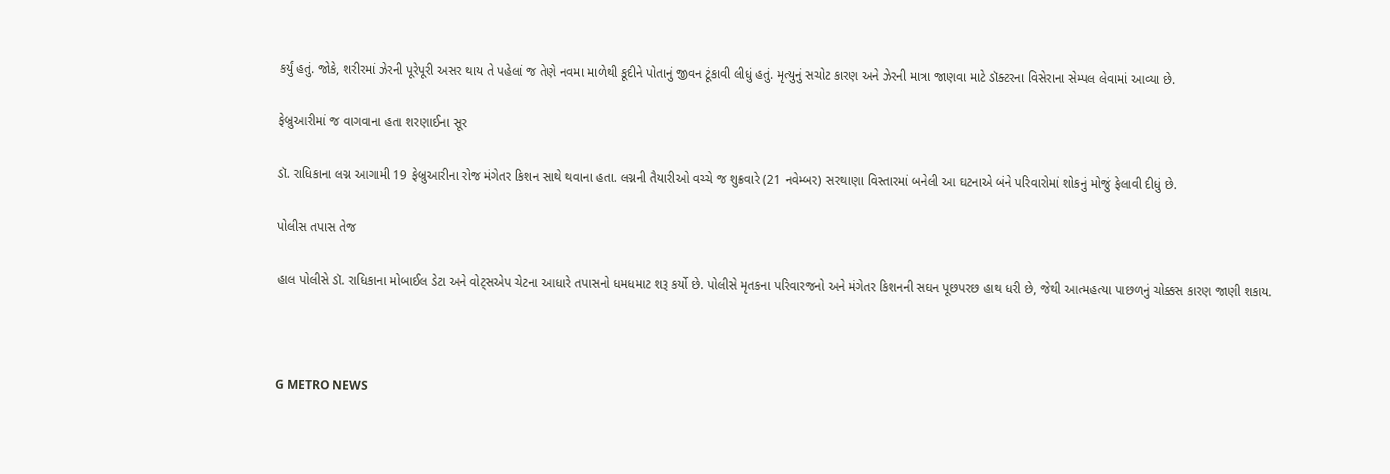કર્યું હતું. જોકે, શરીરમાં ઝેરની પૂરેપૂરી અસર થાય તે પહેલાં જ તેણે નવમા માળેથી કૂદીને પોતાનું જીવન ટૂંકાવી લીધું હતું. મૃત્યુનું સચોટ કારણ અને ઝેરની માત્રા જાણવા માટે ડૉક્ટરના વિસેરાના સેમ્પલ લેવામાં આવ્યા છે.

ફેબ્રુઆરીમાં જ વાગવાના હતા શરણાઈના સૂર

ડૉ. રાધિકાના લગ્ન આગામી 19 ફેબ્રુઆરીના રોજ મંગેતર કિશન સાથે થવાના હતા. લગ્નની તૈયારીઓ વચ્ચે જ શુક્રવારે (21 નવેમ્બર) સરથાણા વિસ્તારમાં બનેલી આ ઘટનાએ બંને પરિવારોમાં શોકનું મોજું ફેલાવી દીધું છે.

પોલીસ તપાસ તેજ

હાલ પોલીસે ડૉ. રાધિકાના મોબાઈલ ડેટા અને વોટ્સએપ ચેટના આધારે તપાસનો ધમધમાટ શરૂ કર્યો છે. પોલીસે મૃતકના પરિવારજનો અને મંગેતર કિશનની સઘન પૂછપરછ હાથ ધરી છે, જેથી આત્મહત્યા પાછળનું ચોક્કસ કારણ જાણી શકાય.



G METRO NEWS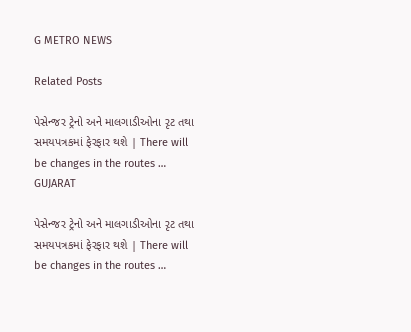G METRO NEWS

Related Posts

પેસેન્જર ટ્રેનો અને માલગાડીઓના રૃટ તથા સમયપત્રકમાં ફેરફાર થશે | There will be changes in the routes …
GUJARAT

પેસેન્જર ટ્રેનો અને માલગાડીઓના રૃટ તથા સમયપત્રકમાં ફેરફાર થશે | There will be changes in the routes …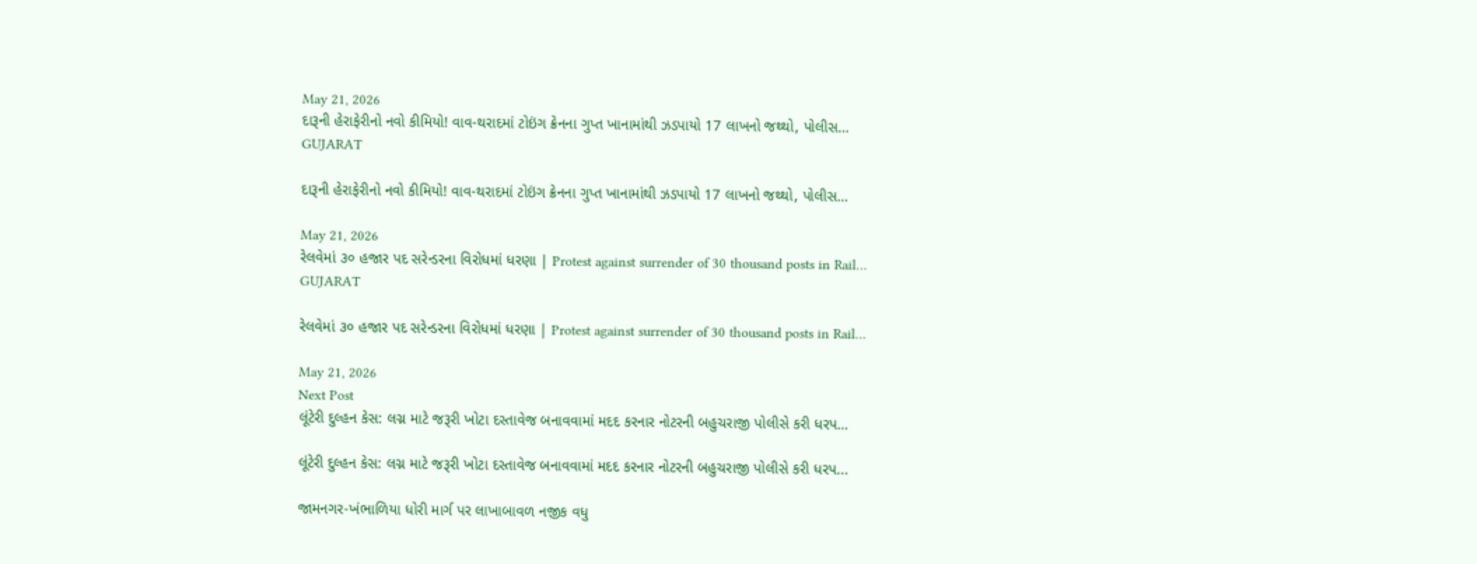May 21, 2026
દારૂની હેરાફેરીનો નવો કીમિયો! વાવ-થરાદમાં ટોઇંગ ક્રેનના ગુપ્ત ખાનામાંથી ઝડપાયો 17 લાખનો જથ્થો, પોલીસ…
GUJARAT

દારૂની હેરાફેરીનો નવો કીમિયો! વાવ-થરાદમાં ટોઇંગ ક્રેનના ગુપ્ત ખાનામાંથી ઝડપાયો 17 લાખનો જથ્થો, પોલીસ…

May 21, 2026
રેલવેમાં ૩૦ હજાર પદ સરેન્ડરના વિરોધમાં ધરણા | Protest against surrender of 30 thousand posts in Rail…
GUJARAT

રેલવેમાં ૩૦ હજાર પદ સરેન્ડરના વિરોધમાં ધરણા | Protest against surrender of 30 thousand posts in Rail…

May 21, 2026
Next Post
લૂંટેરી દુલ્હન કેસ: લગ્ન માટે જરૂરી ખોટા દસ્તાવેજ બનાવવામાં મદદ કરનાર નોટરની બહુચરાજી પોલીસે કરી ધરપ…

લૂંટેરી દુલ્હન કેસ: લગ્ન માટે જરૂરી ખોટા દસ્તાવેજ બનાવવામાં મદદ કરનાર નોટરની બહુચરાજી પોલીસે કરી ધરપ...

જામનગર-ખંભાળિયા ધોરી માર્ગ પર લાખાબાવળ નજીક વધુ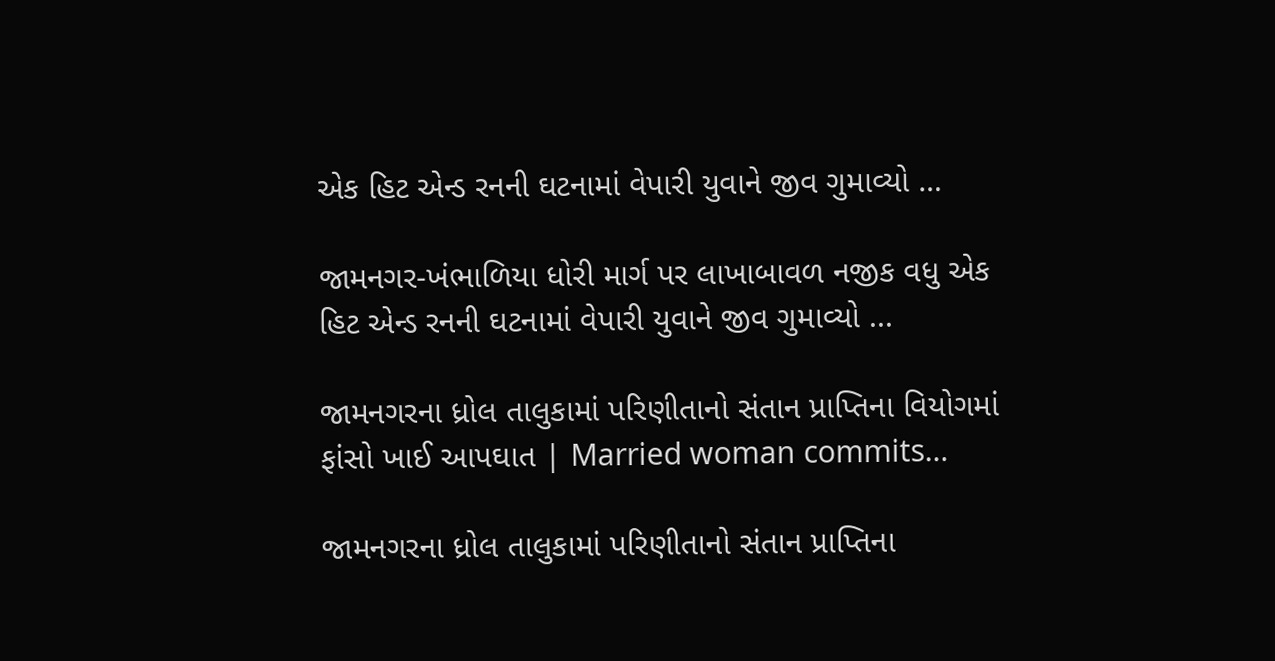એક હિટ એન્ડ રનની ઘટનામાં વેપારી યુવાને જીવ ગુમાવ્યો …

જામનગર-ખંભાળિયા ધોરી માર્ગ પર લાખાબાવળ નજીક વધુ એક હિટ એન્ડ રનની ઘટનામાં વેપારી યુવાને જીવ ગુમાવ્યો ...

જામનગરના ધ્રોલ તાલુકામાં પરિણીતાનો સંતાન પ્રાપ્તિના વિયોગમાં ફાંસો ખાઈ આપઘાત | Married woman commits…

જામનગરના ધ્રોલ તાલુકામાં પરિણીતાનો સંતાન પ્રાપ્તિના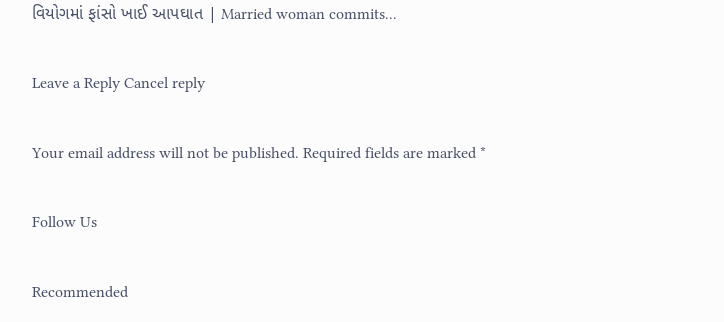વિયોગમાં ફાંસો ખાઈ આપઘાત | Married woman commits...

Leave a Reply Cancel reply

Your email address will not be published. Required fields are marked *

Follow Us

Recommended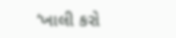‘ખાલી કરો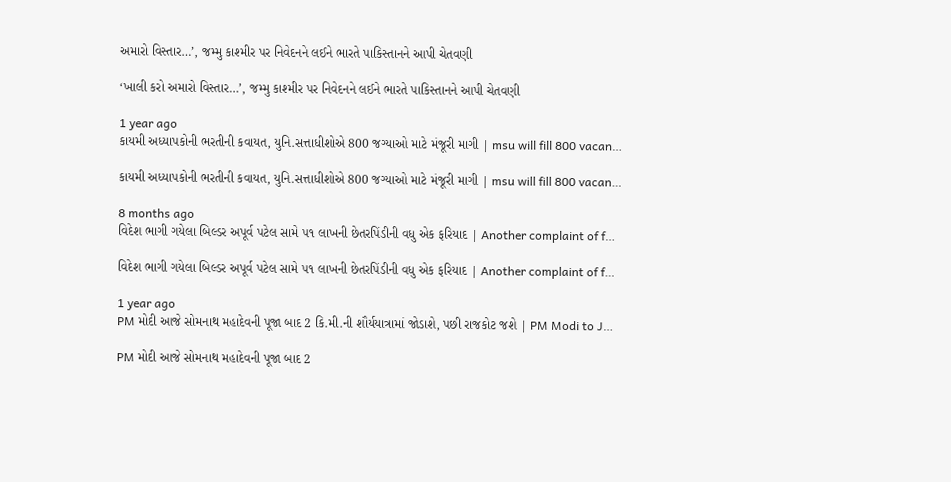અમારો વિસ્તાર…’, જમ્મુ કાશ્મીર પર નિવેદનને લઈને ભારતે પાકિસ્તાનને આપી ચેતવણી

‘ખાલી કરો અમારો વિસ્તાર…’, જમ્મુ કાશ્મીર પર નિવેદનને લઈને ભારતે પાકિસ્તાનને આપી ચેતવણી

1 year ago
કાયમી અધ્યાપકોની ભરતીની કવાયત, યુનિ.સત્તાધીશોએ 800 જગ્યાઓ માટે મંજૂરી માગી | msu will fill 800 vacan…

કાયમી અધ્યાપકોની ભરતીની કવાયત, યુનિ.સત્તાધીશોએ 800 જગ્યાઓ માટે મંજૂરી માગી | msu will fill 800 vacan…

8 months ago
વિદેશ ભાગી ગયેલા બિલ્ડર અપૂર્વ પટેલ સામે ૫૧ લાખની છેતરપિંડીની વધુ એક ફરિયાદ | Another complaint of f…

વિદેશ ભાગી ગયેલા બિલ્ડર અપૂર્વ પટેલ સામે ૫૧ લાખની છેતરપિંડીની વધુ એક ફરિયાદ | Another complaint of f…

1 year ago
PM મોદી આજે સોમનાથ મહાદેવની પૂજા બાદ 2 કિ.મી.ની શૌર્યયાત્રામાં જોડાશે, પછી રાજકોટ જશે | PM Modi to J…

PM મોદી આજે સોમનાથ મહાદેવની પૂજા બાદ 2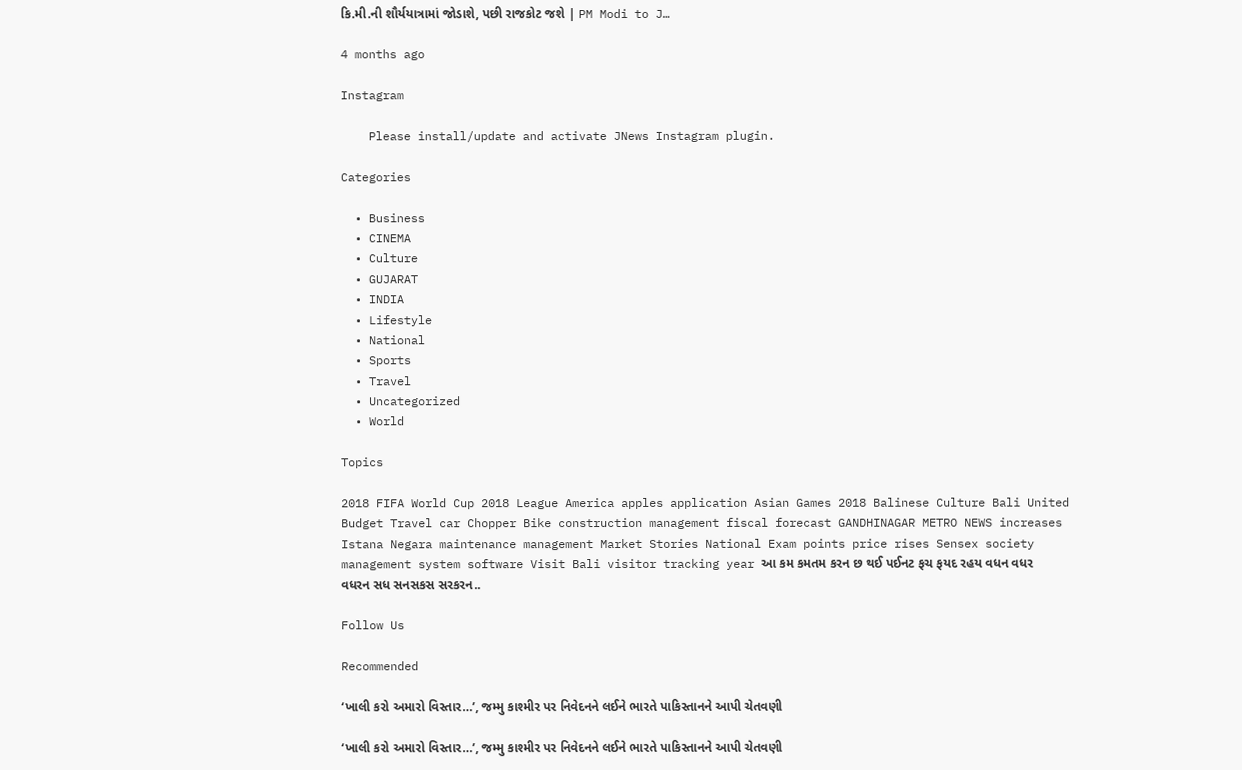કિ.મી.ની શૌર્યયાત્રામાં જોડાશે, પછી રાજકોટ જશે | PM Modi to J…

4 months ago

Instagram

    Please install/update and activate JNews Instagram plugin.

Categories

  • Business
  • CINEMA
  • Culture
  • GUJARAT
  • INDIA
  • Lifestyle
  • National
  • Sports
  • Travel
  • Uncategorized
  • World

Topics

2018 FIFA World Cup 2018 League America apples application Asian Games 2018 Balinese Culture Bali United Budget Travel car Chopper Bike construction management fiscal forecast GANDHINAGAR METRO NEWS increases Istana Negara maintenance management Market Stories National Exam points price rises Sensex society management system software Visit Bali visitor tracking year આ કમ કમતમ કરન છ થઈ પઈનટ ફચ ફયદ રહય વધન વધર વધરન સધ સનસકસ સરકરન..

Follow Us

Recommended

‘ખાલી કરો અમારો વિસ્તાર…’, જમ્મુ કાશ્મીર પર નિવેદનને લઈને ભારતે પાકિસ્તાનને આપી ચેતવણી

‘ખાલી કરો અમારો વિસ્તાર…’, જમ્મુ કાશ્મીર પર નિવેદનને લઈને ભારતે પાકિસ્તાનને આપી ચેતવણી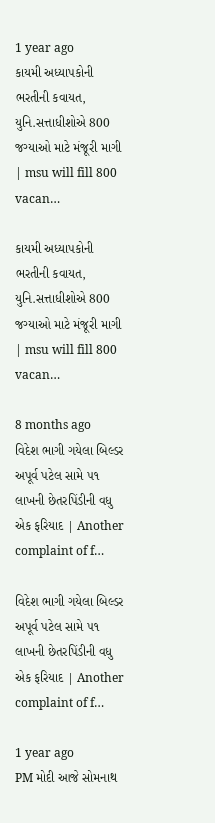1 year ago
કાયમી અધ્યાપકોની ભરતીની કવાયત, યુનિ.સત્તાધીશોએ 800 જગ્યાઓ માટે મંજૂરી માગી | msu will fill 800 vacan…

કાયમી અધ્યાપકોની ભરતીની કવાયત, યુનિ.સત્તાધીશોએ 800 જગ્યાઓ માટે મંજૂરી માગી | msu will fill 800 vacan…

8 months ago
વિદેશ ભાગી ગયેલા બિલ્ડર અપૂર્વ પટેલ સામે ૫૧ લાખની છેતરપિંડીની વધુ એક ફરિયાદ | Another complaint of f…

વિદેશ ભાગી ગયેલા બિલ્ડર અપૂર્વ પટેલ સામે ૫૧ લાખની છેતરપિંડીની વધુ એક ફરિયાદ | Another complaint of f…

1 year ago
PM મોદી આજે સોમનાથ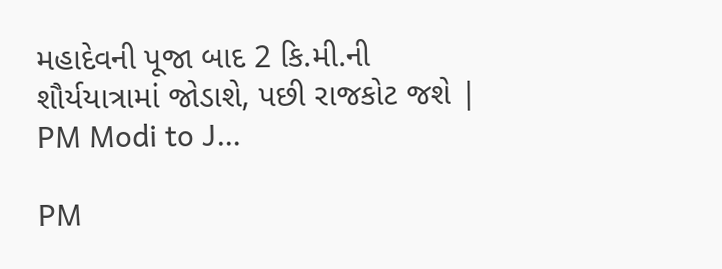મહાદેવની પૂજા બાદ 2 કિ.મી.ની શૌર્યયાત્રામાં જોડાશે, પછી રાજકોટ જશે | PM Modi to J…

PM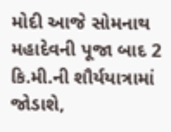મોદી આજે સોમનાથ મહાદેવની પૂજા બાદ 2 કિ.મી.ની શૌર્યયાત્રામાં જોડાશે,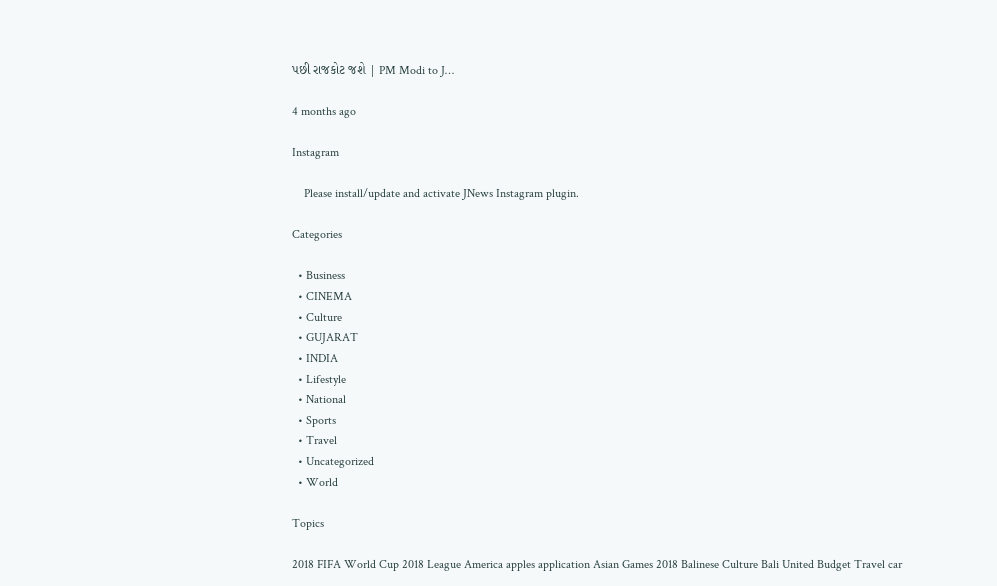પછી રાજકોટ જશે | PM Modi to J…

4 months ago

Instagram

    Please install/update and activate JNews Instagram plugin.

Categories

  • Business
  • CINEMA
  • Culture
  • GUJARAT
  • INDIA
  • Lifestyle
  • National
  • Sports
  • Travel
  • Uncategorized
  • World

Topics

2018 FIFA World Cup 2018 League America apples application Asian Games 2018 Balinese Culture Bali United Budget Travel car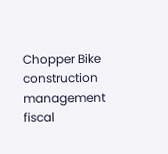Chopper Bike construction management fiscal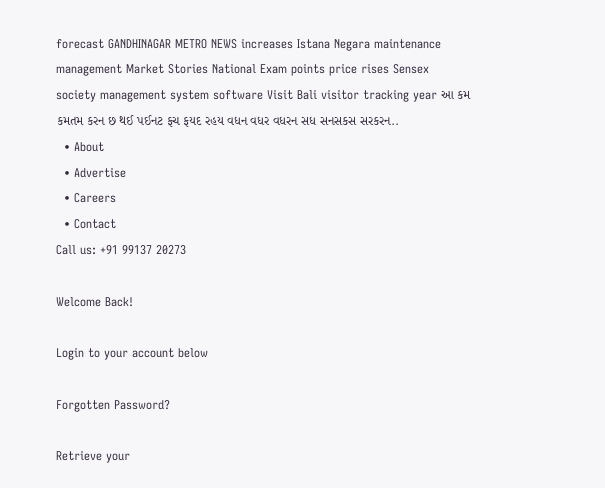forecast GANDHINAGAR METRO NEWS increases Istana Negara maintenance management Market Stories National Exam points price rises Sensex society management system software Visit Bali visitor tracking year આ કમ કમતમ કરન છ થઈ પઈનટ ફચ ફયદ રહય વધન વધર વધરન સધ સનસકસ સરકરન..
  • About
  • Advertise
  • Careers
  • Contact
Call us: +91 99137 20273

Welcome Back!

Login to your account below

Forgotten Password?

Retrieve your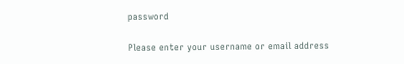password

Please enter your username or email address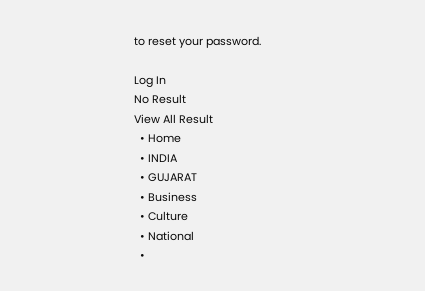to reset your password.

Log In
No Result
View All Result
  • Home
  • INDIA
  • GUJARAT
  • Business
  • Culture
  • National
  •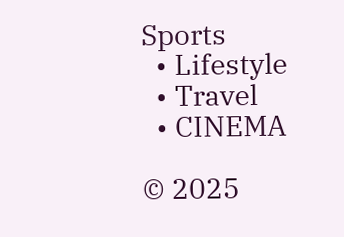Sports
  • Lifestyle
  • Travel
  • CINEMA

© 2025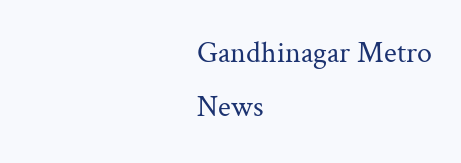Gandhinagar Metro News